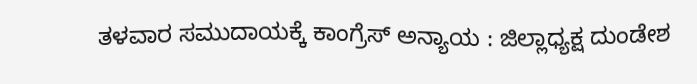ತಳವಾರ ಸಮುದಾಯಕ್ಕೆ ಕಾಂಗ್ರೆಸ್ ಅನ್ಯಾಯ : ಜಿಲ್ಲಾಧ್ಯಕ್ಷ ದುಂಡೇಶ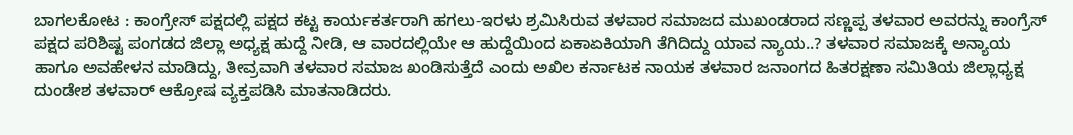ಬಾಗಲಕೋಟ : ಕಾಂಗ್ರೇಸ್ ಪಕ್ಷದಲ್ಲಿ ಪಕ್ಷದ ಕಟ್ಟ ಕಾರ್ಯಕರ್ತರಾಗಿ ಹಗಲು-ಇರಳು ಶ್ರಮಿಸಿರುವ ತಳವಾರ ಸಮಾಜದ ಮುಖಂಡರಾದ ಸಣ್ಣಪ್ಪ ತಳವಾರ ಅವರನ್ನು ಕಾಂಗ್ರೆಸ್ ಪಕ್ಷದ ಪರಿಶಿಷ್ಟ ಪಂಗಡದ ಜಿಲ್ಲಾ ಅಧ್ಯಕ್ಷ ಹುದ್ದೆ ನೀಡಿ, ಆ ವಾರದಲ್ಲಿಯೇ ಆ ಹುದ್ದೆಯಿಂದ ಏಕಾಏಕಿಯಾಗಿ ತೆಗಿದಿದ್ದು ಯಾವ ನ್ಯಾಯ..? ತಳವಾರ ಸಮಾಜಕ್ಕೆ ಅನ್ಯಾಯ ಹಾಗೂ ಅವಹೇಳನ ಮಾಡಿದ್ದು, ತೀವ್ರವಾಗಿ ತಳವಾರ ಸಮಾಜ ಖಂಡಿಸುತ್ತೆದೆ ಎಂದು ಅಖಿಲ ಕರ್ನಾಟಕ ನಾಯಕ ತಳವಾರ ಜನಾಂಗದ ಹಿತರಕ್ಷಣಾ ಸಮಿತಿಯ ಜಿಲ್ಲಾಧ್ಯಕ್ಷ ದುಂಡೇಶ ತಳವಾರ್ ಆಕ್ರೋಷ ವ್ಯಕ್ತಪಡಿಸಿ ಮಾತನಾಡಿದರು.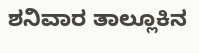ಶನಿವಾರ ತಾಲ್ಲೂಕಿನ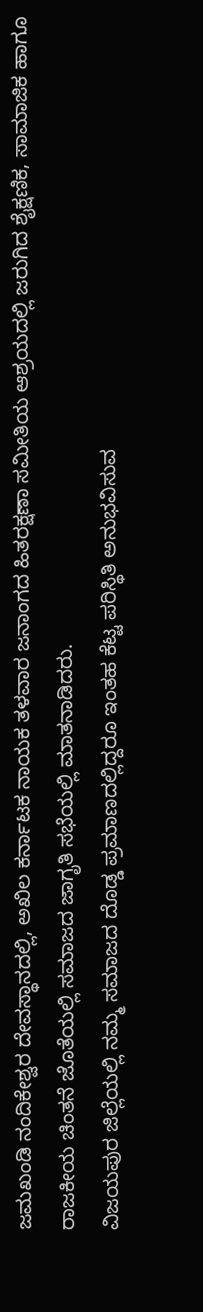ಜಮಖಂಡಿ ನಂದಿಕೇಶ್ವರ ದೇವಸ್ಥಾನದಲ್ಲಿ, ಅಖಿಲ ಕರ್ನಾಟಕ ನಾಯಕ ತಳವಾರ ಜನಾಂಗದ ಹಿತರಕ್ಷಣಾ ಸಮೀತಿಯ ಆಶ್ರಯದಲ್ಲಿ ಜರುಗಿದ ಶೈಕ್ಷಣಿಕ, ಸಾಮಾಜಿಕ ಹಾಗೂ ರಾಜಕೀಯ ಚಿಂತನೆ ಜೊತೆಯಲ್ಲಿ ಸಮಾಜದ ಜಾಗೃತಿ ಸಭೆಯಲ್ಲಿ ಮಾತನಾಡಿದರು.
ವಿಜಯಪುರ ಜಿಲ್ಲೆಯಲ್ಲಿ ನಮ್ಮ ಸಮಾಜದ ದೊಡ್ಡ ಪ್ರಮಾಣದಲ್ಲಿದ್ದರೂ ಇಂತಹ ಕೆಟ್ಟ ಪರಿಸ್ಥಿತಿ ಅನುಭವಿಸುವ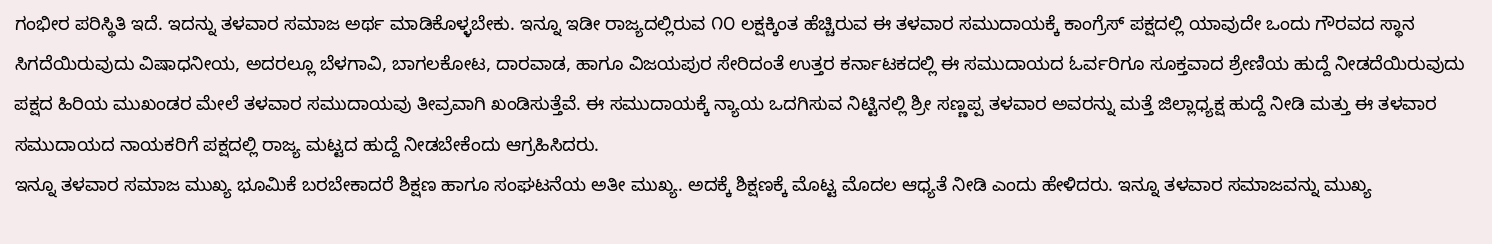ಗಂಭೀರ ಪರಿಸ್ಥಿತಿ ಇದೆ. ಇದನ್ನು ತಳವಾರ ಸಮಾಜ ಅರ್ಥ ಮಾಡಿಕೊಳ್ಳಬೇಕು. ಇನ್ನೂ ಇಡೀ ರಾಜ್ಯದಲ್ಲಿರುವ ೧೦ ಲಕ್ಷಕ್ಕಿಂತ ಹೆಚ್ಚಿರುವ ಈ ತಳವಾರ ಸಮುದಾಯಕ್ಕೆ ಕಾಂಗ್ರೆಸ್ ಪಕ್ಷದಲ್ಲಿ ಯಾವುದೇ ಒಂದು ಗೌರವದ ಸ್ಥಾನ ಸಿಗದೆಯಿರುವುದು ವಿಷಾಧನೀಯ, ಅದರಲ್ಲೂ ಬೆಳಗಾವಿ, ಬಾಗಲಕೋಟ, ದಾರವಾಡ, ಹಾಗೂ ವಿಜಯಪುರ ಸೇರಿದಂತೆ ಉತ್ತರ ಕರ್ನಾಟಕದಲ್ಲಿ ಈ ಸಮುದಾಯದ ಓರ್ವರಿಗೂ ಸೂಕ್ತವಾದ ಶ್ರೇಣಿಯ ಹುದ್ದೆ ನೀಡದೆಯಿರುವುದು ಪಕ್ಷದ ಹಿರಿಯ ಮುಖಂಡರ ಮೇಲೆ ತಳವಾರ ಸಮುದಾಯವು ತೀವ್ರವಾಗಿ ಖಂಡಿಸುತ್ತೆವೆ. ಈ ಸಮುದಾಯಕ್ಕೆ ನ್ಯಾಯ ಒದಗಿಸುವ ನಿಟ್ಟಿನಲ್ಲಿ ಶ್ರೀ ಸಣ್ಣಪ್ಪ ತಳವಾರ ಅವರನ್ನು ಮತ್ತೆ ಜಿಲ್ಲಾಧ್ಯಕ್ಷ ಹುದ್ದೆ ನೀಡಿ ಮತ್ತು ಈ ತಳವಾರ ಸಮುದಾಯದ ನಾಯಕರಿಗೆ ಪಕ್ಷದಲ್ಲಿ ರಾಜ್ಯ ಮಟ್ಟದ ಹುದ್ದೆ ನೀಡಬೇಕೆಂದು ಆಗ್ರಹಿಸಿದರು.
ಇನ್ನೂ ತಳವಾರ ಸಮಾಜ ಮುಖ್ಯ ಭೂಮಿಕೆ ಬರಬೇಕಾದರೆ ಶಿಕ್ಷಣ ಹಾಗೂ ಸಂಘಟನೆಯ ಅತೀ ಮುಖ್ಯ. ಅದಕ್ಕೆ ಶಿಕ್ಷಣಕ್ಕೆ ಮೊಟ್ಟ ಮೊದಲ ಆಧ್ಯತೆ ನೀಡಿ ಎಂದು ಹೇಳಿದರು. ಇನ್ನೂ ತಳವಾರ ಸಮಾಜವನ್ನು ಮುಖ್ಯ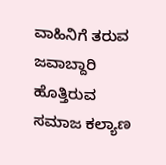ವಾಹಿನಿಗೆ ತರುವ ಜವಾಬ್ದಾರಿ ಹೊತ್ತಿರುವ ಸಮಾಜ ಕಲ್ಯಾಣ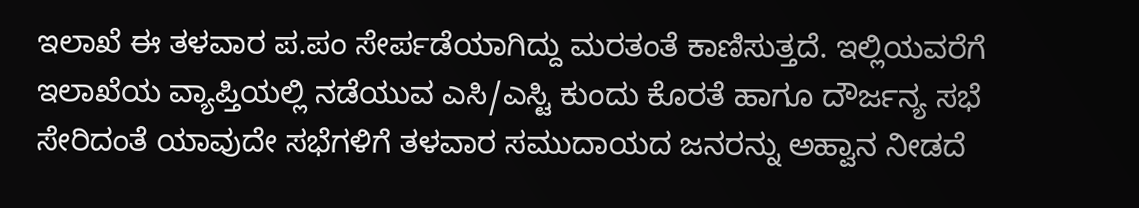ಇಲಾಖೆ ಈ ತಳವಾರ ಪ.ಪಂ ಸೇರ್ಪಡೆಯಾಗಿದ್ದು ಮರತಂತೆ ಕಾಣಿಸುತ್ತದೆ. ಇಲ್ಲಿಯವರೆಗೆ ಇಲಾಖೆಯ ವ್ಯಾಪ್ತಿಯಲ್ಲಿ ನಡೆಯುವ ಎಸಿ/ಎಸ್ಟಿ ಕುಂದು ಕೊರತೆ ಹಾಗೂ ದೌರ್ಜನ್ಯ ಸಭೆ ಸೇರಿದಂತೆ ಯಾವುದೇ ಸಭೆಗಳಿಗೆ ತಳವಾರ ಸಮುದಾಯದ ಜನರನ್ನು ಅಹ್ವಾನ ನೀಡದೆ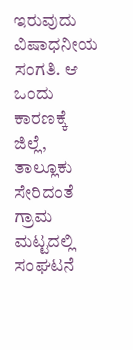ಇರುವುದು ವಿಷಾಧನೀಯ ಸಂಗತಿ. ಆ ಒಂದು ಕಾರಣಕ್ಕೆ ಜಿಲ್ಲೆ, ತಾಲ್ಲೂಕು ಸೇರಿದಂತೆ ಗ್ರಾಮ ಮಟ್ಟದಲ್ಲಿ ಸಂಘಟನೆ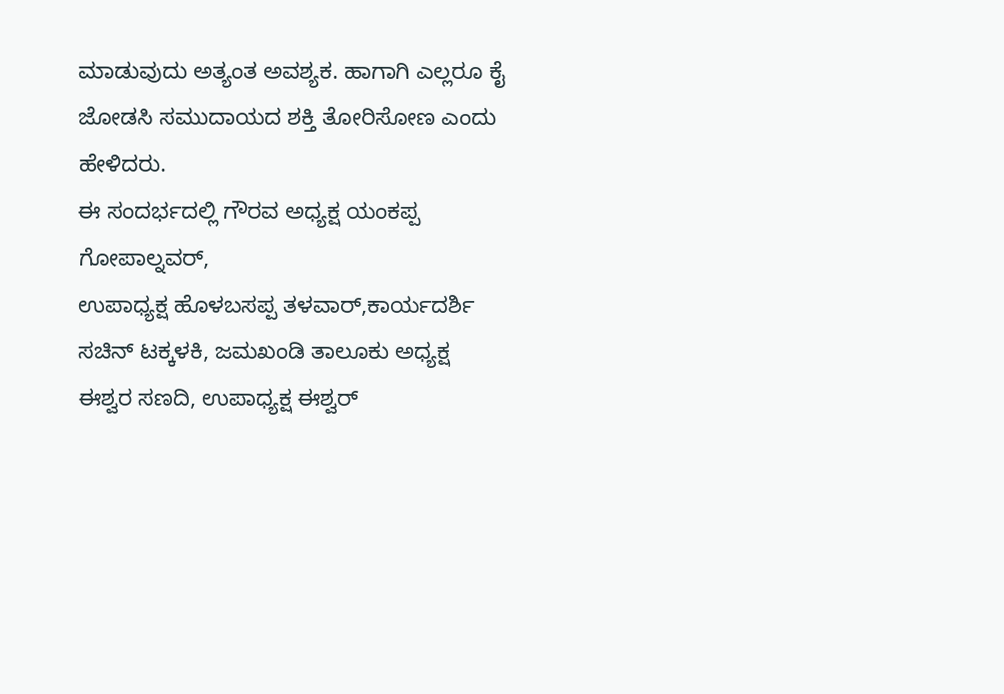ಮಾಡುವುದು ಅತ್ಯಂತ ಅವಶ್ಯಕ. ಹಾಗಾಗಿ ಎಲ್ಲರೂ ಕೈ ಜೋಡಸಿ ಸಮುದಾಯದ ಶಕ್ತಿ ತೋರಿಸೋಣ ಎಂದು ಹೇಳಿದರು.
ಈ ಸಂದರ್ಭದಲ್ಲಿ ಗೌರವ ಅಧ್ಯಕ್ಷ ಯಂಕಪ್ಪ ಗೋಪಾಲ್ನವರ್,
ಉಪಾಧ್ಯಕ್ಷ ಹೊಳಬಸಪ್ಪ ತಳವಾರ್,ಕಾರ್ಯದರ್ಶಿ ಸಚಿನ್ ಟಕ್ಕಳಕಿ, ಜಮಖಂಡಿ ತಾಲೂಕು ಅಧ್ಯಕ್ಷ ಈಶ್ವರ ಸಣದಿ, ಉಪಾಧ್ಯಕ್ಷ ಈಶ್ವರ್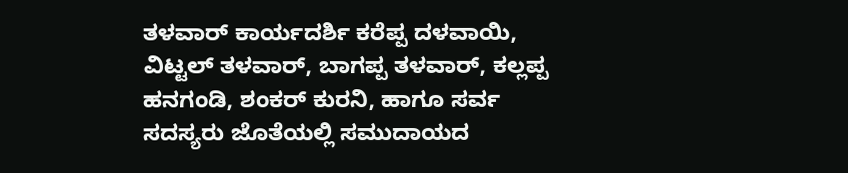ತಳವಾರ್ ಕಾರ್ಯದರ್ಶಿ ಕರೆಪ್ಪ ದಳವಾಯಿ, ವಿಟ್ಟಲ್ ತಳವಾರ್, ಬಾಗಪ್ಪ ತಳವಾರ್, ಕಲ್ಲಪ್ಪ ಹನಗಂಡಿ, ಶಂಕರ್ ಕುರನಿ, ಹಾಗೂ ಸರ್ವ ಸದಸ್ಯರು ಜೊತೆಯಲ್ಲಿ ಸಮುದಾಯದ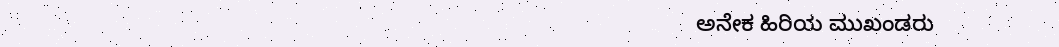ಅನೇಕ ಹಿರಿಯ ಮುಖಂಡರು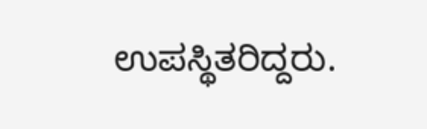ಉಪಸ್ಥಿತರಿದ್ದರು.